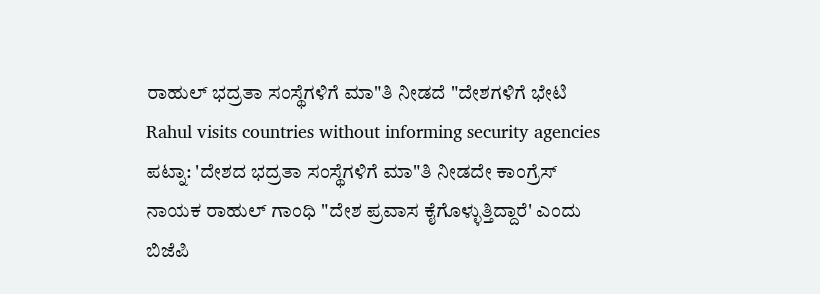ರಾಹುಲ್ ಭದ್ರತಾ ಸಂಸ್ಥೆಗಳಿಗೆ ಮಾ"ತಿ ನೀಡದೆ "ದೇಶಗಳಿಗೆ ಭೇಟಿ
Rahul visits countries without informing security agencies
ಪಟ್ನಾ: 'ದೇಶದ ಭದ್ರತಾ ಸಂಸ್ಥೆಗಳಿಗೆ ಮಾ"ತಿ ನೀಡದೇ ಕಾಂಗ್ರೆಸ್ ನಾಯಕ ರಾಹುಲ್ ಗಾಂಧಿ "ದೇಶ ಪ್ರವಾಸ ಕೈಗೊಳ್ಳುತ್ತಿದ್ದಾರೆ' ಎಂದು ಬಿಜೆಪಿ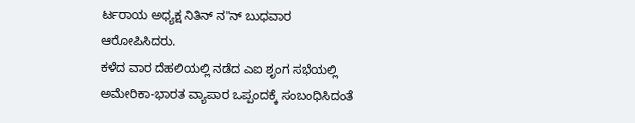ರ್ಟರಾಯ ಅಧ್ಯಕ್ಷ ನಿತಿನ್ ನ"ನ್ ಬುಧವಾರ ಆರೋಪಿಸಿದರು.
ಕಳೆದ ವಾರ ದೆಹಲಿಯಲ್ಲಿ ನಡೆದ ಎಐ ಶೃಂಗ ಸಭೆಯಲ್ಲಿ ಅಮೇರಿಕಾ-ಭಾರತ ವ್ಯಾಪಾರ ಒಪ್ಪಂದಕ್ಕೆ ಸಂಬಂಧಿಸಿದಂತೆ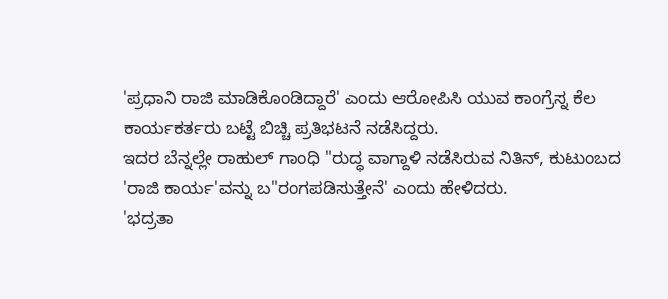'ಪ್ರಧಾನಿ ರಾಜಿ ಮಾಡಿಕೊಂಡಿದ್ದಾರೆ' ಎಂದು ಆರೋಪಿಸಿ ಯುವ ಕಾಂಗ್ರೆಸ್ನ ಕೆಲ ಕಾರ್ಯಕರ್ತರು ಬಟ್ಟೆ ಬಿಚ್ಚಿ ಪ್ರತಿಭಟನೆ ನಡೆಸಿದ್ದರು.
ಇದರ ಬೆನ್ನಲ್ಲೇ ರಾಹುಲ್ ಗಾಂಧಿ "ರುದ್ಧ ವಾಗ್ದಾಳಿ ನಡೆಸಿರುವ ನಿತಿನ್, ಕುಟುಂಬದ 'ರಾಜಿ ಕಾರ್ಯ'ವನ್ನು ಬ"ರಂಗಪಡಿಸುತ್ತೇನೆ' ಎಂದು ಹೇಳಿದರು.
'ಭದ್ರತಾ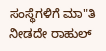ಸಂಸ್ಥೆಗಳಿಗೆ ಮಾ"ತಿ ನೀಡದೇ ರಾಹುಲ್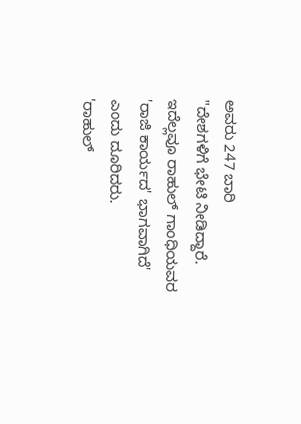ಅವರು 247 ಬಾರಿ
"ದೇಶಗಳಿಗೆ ಭೇಟಿ ನೀಡಿದ್ದಾರೆ. ಇದೆಲ್ಲವೂ ರಾಹುಲ್ ಗಾಂಧಿಯವರ 'ರಾಜಿ ಕಾರ್ಯದ' ಭಾಗವಾಗಿದೆ' ಎಂದು ದೂರಿದರು.
'ರಾಹುಲ್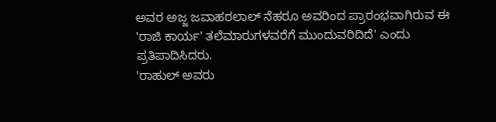ಅವರ ಅಜ್ಜ ಜವಾಹರಲಾಲ್ ನೆಹರೂ ಅವರಿಂದ ಪ್ರಾರಂಭವಾಗಿರುವ ಈ 'ರಾಜಿ ಕಾರ್ಯ' ತಲೆಮಾರುಗಳವರೆಗೆ ಮುಂದುವರಿದಿದೆ' ಎಂದು ಪ್ರತಿಪಾದಿಸಿದರು.
'ರಾಹುಲ್ ಅವರು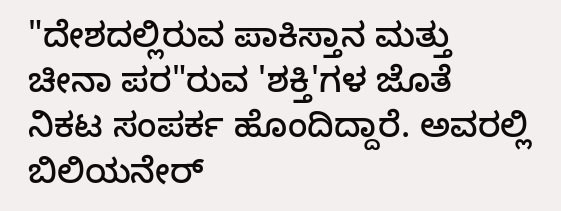"ದೇಶದಲ್ಲಿರುವ ಪಾಕಿಸ್ತಾನ ಮತ್ತು ಚೀನಾ ಪರ"ರುವ 'ಶಕ್ತಿ'ಗಳ ಜೊತೆ ನಿಕಟ ಸಂಪರ್ಕ ಹೊಂದಿದ್ದಾರೆ. ಅವರಲ್ಲಿ ಬಿಲಿಯನೇರ್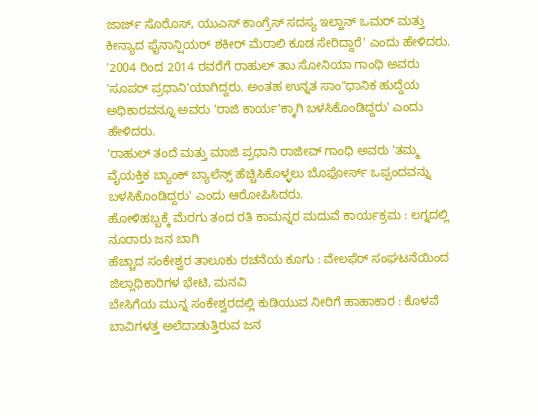ಜಾರ್ಜ್ ಸೊರೊಸ್, ಯುಎಸ್ ಕಾಂಗ್ರೆಸ್ ಸದಸ್ಯ ಇಲ್ಹಾನ್ ಒಮರ್ ಮತ್ತು ಕೀನ್ಯಾದ ಫೈನಾನ್ಷಿಯರ್ ಶಕೀರ್ ಮೆರಾಲಿ ಕೂಡ ಸೇರಿದ್ದಾರೆ' ಎಂದು ಹೇಳಿದರು.
'2004 ರಿಂದ 2014 ರವರೆಗೆ ರಾಹುಲ್ ತಾು ಸೋನಿಯಾ ಗಾಂಧಿ ಅವರು 'ಸೂಪರ್ ಪ್ರಧಾನಿ'ಯಾಗಿದ್ದರು. ಅಂತಹ ಉನ್ನತ ಸಾಂ"ಧಾನಿಕ ಹುದ್ದೆಯ ಅಧಿಕಾರವನ್ನೂ ಅವರು 'ರಾಜಿ ಕಾರ್ಯ'ಕ್ಕಾಗಿ ಬಳಸಿಕೊಂಡಿದ್ದರು' ಎಂದು ಹೇಳಿದರು.
'ರಾಹುಲ್ ತಂದೆ ಮತ್ತು ಮಾಜಿ ಪ್ರಧಾನಿ ರಾಜೀವ್ ಗಾಂಧಿ ಅವರು 'ತಮ್ಮ ವೈಯಕ್ತಿಕ ಬ್ಯಾಂಕ್ ಬ್ಯಾಲೆನ್ಸ್ ಹೆಚ್ಚಿಸಿಕೊಳ್ಳಲು ಬೊಫೋರ್ಸ್ ಒಪ್ಪಂದವನ್ನು ಬಳಸಿಕೊಂಡಿದ್ದರು' ಎಂದು ಆರೋಪಿಸಿದರು.
ಹೋಳಿಹಬ್ಬಕ್ಕೆ ಮೆರಗು ತಂದ ರತಿ ಕಾಮನ್ನರ ಮದುವೆ ಕಾರ್ಯಕ್ರಮ : ಲಗ್ನದಲ್ಲಿ ನೂರಾರು ಜನ ಬಾಗಿ
ಹೆಚ್ಚಾದ ಸಂಕೇಶ್ವರ ತಾಲೂಕು ರಚನೆಯ ಕೂಗು : ವೇಲಫೆರ್ ಸಂಘಟನೆಯಿಂದ ಜಿಲ್ಲಾಧಿಕಾರಿಗಳ ಭೇಟಿ, ಮನವಿ
ಬೇಸಿಗೆಯ ಮುನ್ನ ಸಂಕೇಶ್ವರದಲ್ಲಿ ಕುಡಿಯುವ ನೀರಿಗೆ ಹಾಹಾಕಾರ : ಕೊಳವೆ ಬಾವಿಗಳತ್ತ ಅಲೆದಾಡುತ್ತಿರುವ ಜನ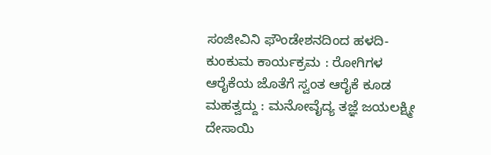ಸಂಜೀವಿನಿ ಫೌಂಡೇಶನದಿಂದ ಹಳದಿ-ಕುಂಕುಮ ಕಾರ್ಯಕ್ರಮ : ರೋಗಿಗಳ ಆರೈಕೆಯ ಜೊತೆಗೆ ಸ್ವಂತ ಆರೈಕೆ ಕೂಡ ಮಹತ್ವದ್ದು : ಮನೋವೈದ್ಯ ತಜ್ಞೆ ಜಯಲಕ್ಷ್ಮೀ ದೇಸಾಯಿ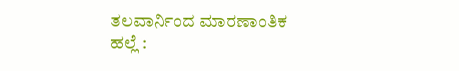ತಲವಾರ್ನಿಂದ ಮಾರಣಾಂತಿಕ ಹಲ್ಲೆ :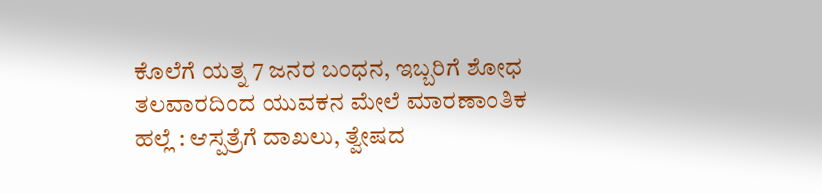ಕೊಲೆಗೆ ಯತ್ನ 7 ಜನರ ಬಂಧನ, ಇಬ್ಬರಿಗೆ ಶೋಧ
ತಲವಾರದಿಂದ ಯುವಕನ ಮೇಲೆ ಮಾರಣಾಂತಿಕ ಹಲ್ಲೆ : ಆಸ್ಪತ್ರೆಗೆ ದಾಖಲು, ತ್ವೇಷದ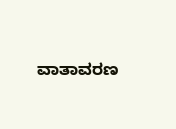ವಾತಾವರಣ